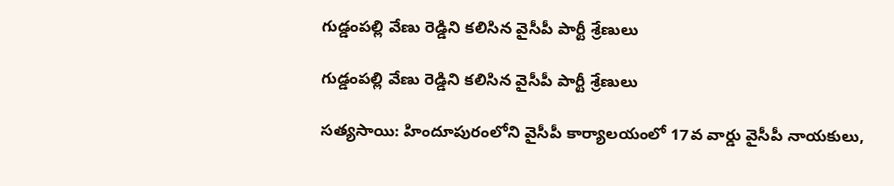గుడ్డంపల్లి వేణు రెడ్డిని కలిసిన వైసీపీ పార్టీ శ్రేణులు

గుడ్డంపల్లి వేణు రెడ్డిని కలిసిన వైసీపీ పార్టీ శ్రేణులు

సత్యసాయి: హిందూపురంలోని వైసీపీ కార్యాలయంలో 17వ వార్డు వైసీపీ నాయకులు,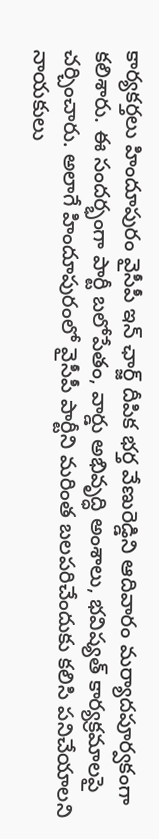కార్యకర్తలు హిందూపురం వైసీపీ ఇన్ ఛార్జ్ దీపిక భర్త వేణురెడ్డిని ఆదివారం మర్యాదపూర్వకంగా కలిశారు. ఈ సందర్భంగా పార్టీ బలోపేతం, వార్డు అభివృద్ధి అంశాలు, భవిష్యత్ కార్యక్రమాలపై చర్చించారు. అలాగే హిందూపురంలో వైసీపీ పార్టీని మరింత బలపరిచేందుకు కలిసి పనిచేయాలని నాయకులు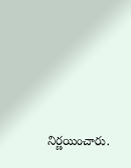నిర్ణయించారు.